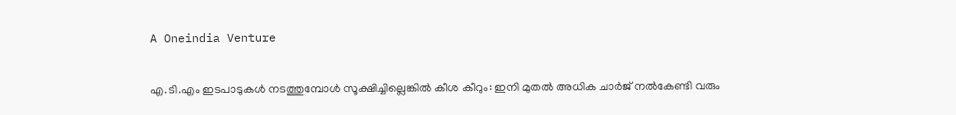A Oneindia Venture

എ.ടി.എം ഇടപാടുകൾ നടത്തുമ്പോൾ സൂക്ഷിച്ചില്ലെങ്കിൽ കീശ കീറും: ഇനി മുതൽ അധിക ചാർജ് നൽകേണ്ടി വരും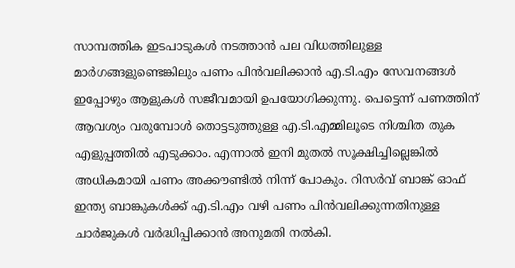സാമ്പത്തിക ഇടപാടുകൾ നടത്താൻ പല വിധത്തിലുള്ള മാർഗങ്ങളുണ്ടെങ്കിലും പണം പിൻവലിക്കാൻ എ.ടി.എം സേവനങ്ങൾ ഇപ്പോഴും ആളുകൾ സജീവമായി ഉപയോഗിക്കുന്നു. പെട്ടെന്ന് പണത്തിന് ആവശ്യം വരുമ്പോൾ തൊട്ടടുത്തുള്ള എ.ടി.എമ്മിലൂടെ നിശ്ചിത തുക എളുപ്പത്തിൽ എടുക്കാം. എന്നാൽ ഇനി മുതൽ സൂക്ഷിച്ചില്ലെങ്കിൽ അധികമായി പണം അക്കൗണ്ടിൽ നിന്ന് പോകും. റിസർവ് ബാങ്ക് ഓഫ് ഇന്ത്യ ബാങ്കുകൾക്ക് എ.ടി.എം വഴി പണം പിൻവലിക്കുന്നതിനുള്ള ചാർജുകൾ വർദ്ധിപ്പിക്കാൻ അനുമതി നൽകി.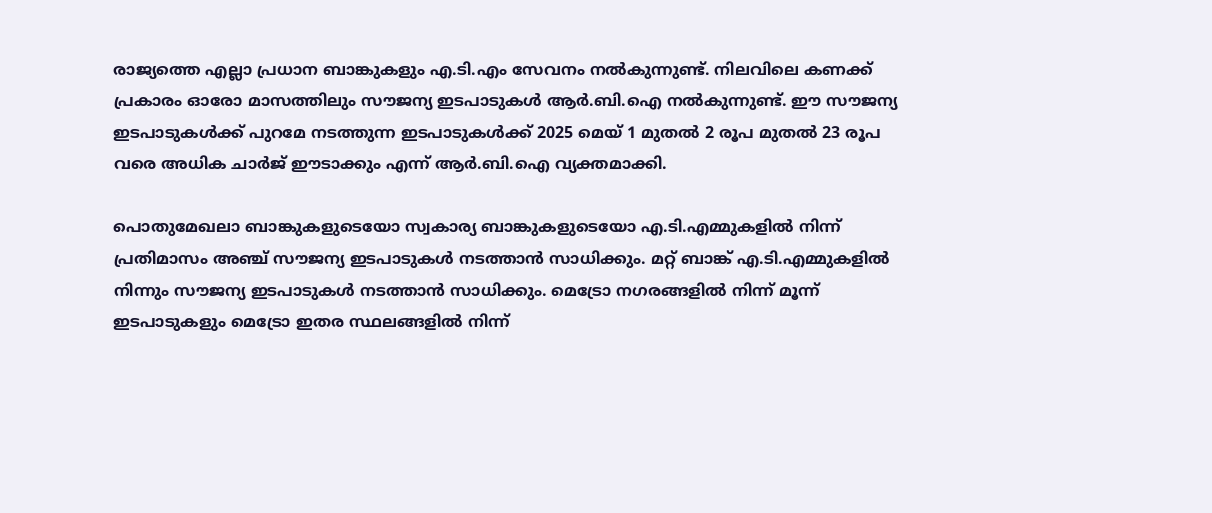രാജ്യത്തെ എല്ലാ പ്രധാന ബാങ്കുകളും എ.ടി.എം സേവനം നൽകുന്നുണ്ട്. നിലവിലെ കണക്ക് പ്രകാരം ഓരോ മാസത്തിലും സൗജന്യ ഇടപാടുകൾ ആർ.ബി.ഐ നൽകുന്നുണ്ട്. ഈ സൗജന്യ ഇടപാടുകൾക്ക് പുറമേ നടത്തുന്ന ഇടപാടുകൾക്ക് 2025 മെയ് 1 മുതൽ 2 രൂപ മുതൽ 23 രൂപ വരെ അധിക ചാർജ് ഈടാക്കും എന്ന് ആർ.ബി.ഐ വ്യക്തമാക്കി.

പൊതുമേഖലാ ബാങ്കുകളുടെയോ സ്വകാര്യ ബാങ്കുകളുടെയോ എ.ടി.എമ്മുകളിൽ നിന്ന് പ്രതിമാസം അഞ്ച് സൗജന്യ ഇടപാടുകൾ നടത്താൻ സാധിക്കും. മറ്റ് ബാങ്ക് എ.ടി.എമ്മുകളിൽ നിന്നും സൗജന്യ ഇടപാടുകൾ നടത്താൻ സാധിക്കും. മെട്രോ നഗരങ്ങളിൽ നിന്ന് മൂന്ന് ഇടപാടുകളും മെട്രോ ഇതര സ്ഥലങ്ങളിൽ നിന്ന്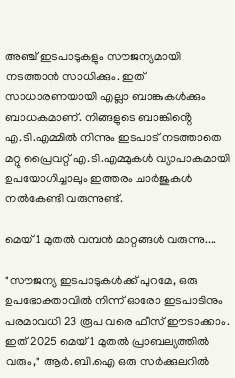അഞ്ച് ഇടപാടുകളും സൗജന്യമായി നടത്താൻ സാധിക്കും. ഇത് സാധാരണയായി എല്ലാ ബാങ്കുകൾക്കും ബാധകമാണ്. നിങ്ങളുടെ ബാങ്കിൻ്റെ എ.ടി.എമ്മിൽ നിന്നും ഇടപാട് നടത്താതെ മറ്റു പ്രൈവറ്റ് എ.ടി.എമ്മുകൾ വ്യാപാകമായി ഉപയോഗിച്ചാലും ഇത്തരം ചാർജുകൾ നൽകേണ്ടി വരുന്നുണ്ട്.

മെയ് 1 മുതൽ വമ്പൻ മാറ്റങ്ങൾ വരുന്നു....

"സൗജന്യ ഇടപാടുകൾക്ക് പുറമേ, ഒരു ഉപഭോക്താവിൽ നിന്ന് ഓരോ ഇടപാടിനും പരമാവധി 23 രൂപ വരെ ഫീസ് ഈടാക്കാം. ഇത് 2025 മെയ് 1 മുതൽ പ്രാബല്യത്തിൽ വരും," ആർ‌.ബി‌.ഐ ഒരു സർക്കുലറിൽ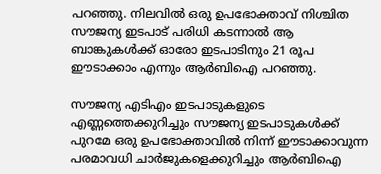പറഞ്ഞു. നിലവിൽ ഒരു ഉപഭോക്താവ് നിശ്ചിത സൗജന്യ ഇടപാട് പരിധി കടന്നാൽ ആ ബാങ്കുകൾക്ക് ഓരോ ഇടപാടിനും 21 രൂപ ഈടാക്കാം എന്നും ആർ‌ബി‌ഐ പറഞ്ഞു.

സൗജന്യ എടിഎം ഇടപാടുകളുടെ എണ്ണത്തെക്കുറിച്ചും സൗജന്യ ഇടപാടുകൾക്ക് പുറമേ ഒരു ഉപഭോക്താവിൽ നിന്ന് ഈടാക്കാവുന്ന പരമാവധി ചാർജുകളെക്കുറിച്ചും ആർ‌ബി‌ഐ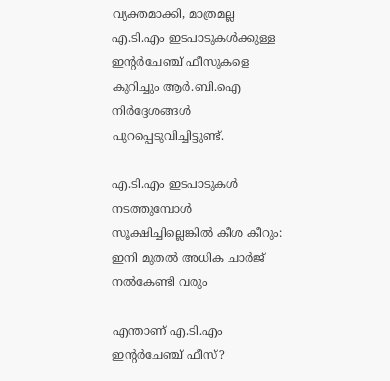വ്യക്തമാക്കി, മാത്രമല്ല എ.ടി.എം ഇടപാടുകൾക്കുള്ള ഇന്റർചേഞ്ച് ഫീസുകളെ കുറിച്ചും ആർ‌.ബി‌.ഐ നിർദ്ദേശങ്ങൾ പുറപ്പെടുവിച്ചിട്ടുണ്ട്.

എ.ടി.എം ഇടപാടുകൾ നടത്തുമ്പോൾ സൂക്ഷിച്ചില്ലെങ്കിൽ കീശ കീറും: ഇനി മുതൽ അധിക ചാർജ് നൽകേണ്ടി വരും

എന്താണ് എ.ടി.എം ഇന്റർചേഞ്ച് ഫീസ്?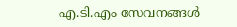എ.ടി.എം സേവനങ്ങൾ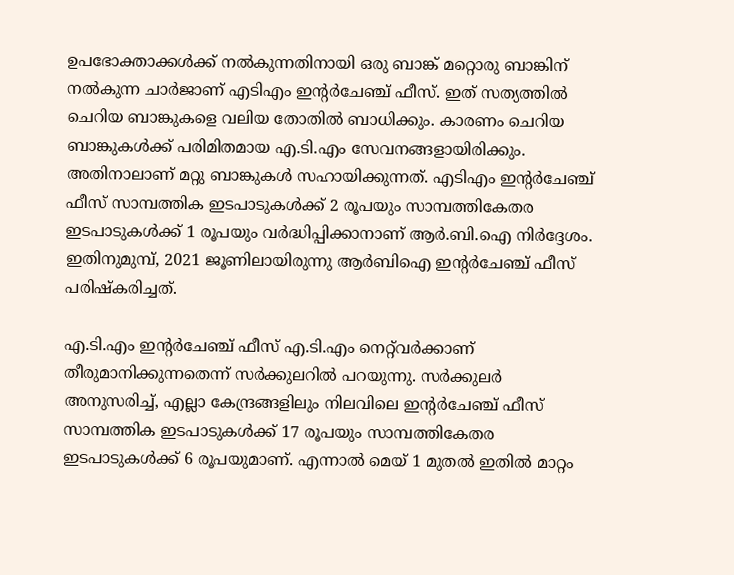ഉപഭോക്താക്കൾക്ക് നൽകുന്നതിനായി ഒരു ബാങ്ക് മറ്റൊരു ബാങ്കിന് നൽകുന്ന ചാർജാണ് എടിഎം ഇന്റർചേഞ്ച് ഫീസ്. ഇത് സത്യത്തിൽ ചെറിയ ബാങ്കുകളെ വലിയ തോതിൽ ബാധിക്കും. കാരണം ചെറിയ ബാങ്കുകൾക്ക് പരിമിതമായ എ.ടി.എം സേവനങ്ങളായിരിക്കും. അതിനാലാണ് മറ്റു ബാങ്കുകൾ സഹായിക്കുന്നത്. എടിഎം ഇന്റർചേഞ്ച് ഫീസ് സാമ്പത്തിക ഇടപാടുകൾക്ക് 2 രൂപയും സാമ്പത്തികേതര ഇടപാടുകൾക്ക് 1 രൂപയും വർദ്ധിപ്പിക്കാനാണ് ആർ.ബി.ഐ നിർദ്ദേശം. ഇതിനുമുമ്പ്, 2021 ജൂണിലായിരുന്നു ആർ‌ബി‌ഐ ഇന്റർ‌ചേഞ്ച് ഫീസ് പരിഷ്കരിച്ചത്.

എ.ടി.എം ഇന്റർചേഞ്ച് ഫീസ് എ.ടി.എം നെറ്റ്‌വർക്കാണ് തീരുമാനിക്കുന്നതെന്ന് സർക്കുലറിൽ പറയുന്നു. സർക്കുലർ അനുസരിച്ച്, എല്ലാ കേന്ദ്രങ്ങളിലും നിലവിലെ ഇന്റർചേഞ്ച് ഫീസ് സാമ്പത്തിക ഇടപാടുകൾക്ക് 17 രൂപയും സാമ്പത്തികേതര ഇടപാടുകൾക്ക് 6 രൂപയുമാണ്. എന്നാൽ മെയ് 1 മുതൽ ഇതിൽ മാറ്റം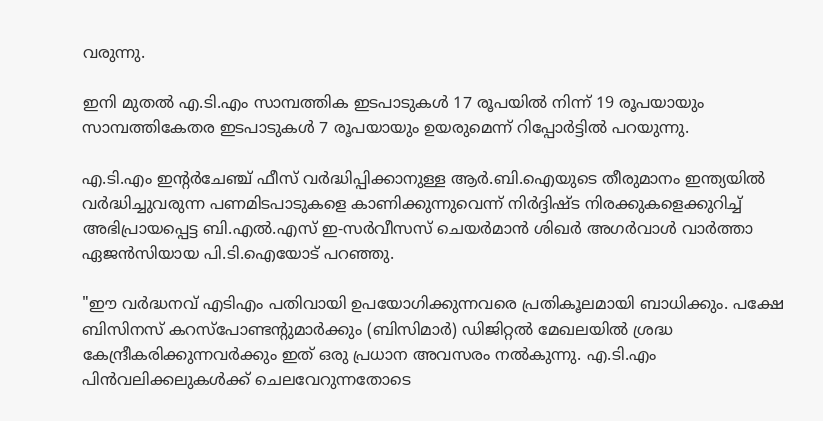വരുന്നു.

ഇനി മുതൽ എ.ടി.എം സാമ്പത്തിക ഇടപാടുകൾ 17 രൂപയിൽ നിന്ന് 19 രൂപയായും സാമ്പത്തികേതര ഇടപാടുകൾ 7 രൂപയായും ഉയരുമെന്ന് റിപ്പോർട്ടിൽ പറയുന്നു.

എ.ടി.എം ഇന്റർചേഞ്ച് ഫീസ് വർദ്ധിപ്പിക്കാനുള്ള ആർ‌.ബി‌.ഐയുടെ തീരുമാനം ഇന്ത്യയിൽ വർദ്ധിച്ചുവരുന്ന പണമിടപാടുകളെ കാണിക്കുന്നുവെന്ന് നിർദ്ദിഷ്ട നിരക്കുകളെക്കുറിച്ച് അഭിപ്രായപ്പെട്ട ബി‌.എൽ‌.എസ് ഇ-സർവീസസ് ചെയർമാൻ ശിഖർ അഗർവാൾ വാർത്താ ഏജൻസിയായ പി‌.ടി‌.ഐയോട് പറഞ്ഞു.

"ഈ വർദ്ധനവ് എടിഎം പതിവായി ഉപയോഗിക്കുന്നവരെ പ്രതികൂലമായി ബാധിക്കും. പക്ഷേ ബിസിനസ് കറസ്‌പോണ്ടന്റുമാർക്കും (ബിസിമാർ) ഡിജിറ്റൽ മേഖലയിൽ ശ്രദ്ധ കേന്ദ്രീകരിക്കുന്നവർക്കും ഇത് ഒരു പ്രധാന അവസരം നൽകുന്നു. എ.ടി.എം പിൻവലിക്കലുകൾക്ക് ചെലവേറുന്നതോടെ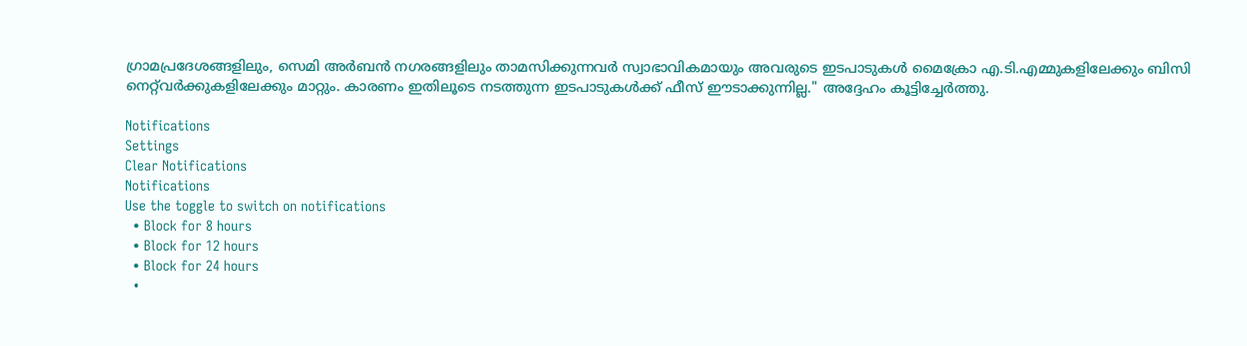ഗ്രാമപ്രദേശങ്ങളിലും, സെമി അർബൻ നഗരങ്ങളിലും താമസിക്കുന്നവർ സ്വാഭാവികമായും അവരുടെ ഇടപാടുകൾ മൈക്രോ എ.ടി.എമ്മുകളിലേക്കും ബിസി നെറ്റ്‌വർക്കുകളിലേക്കും മാറ്റും. കാരണം ഇതിലൂടെ നടത്തുന്ന ഇടപാടുകൾക്ക് ഫീസ് ഈടാക്കുന്നില്ല." അദ്ദേഹം കൂട്ടിച്ചേർത്തു.

Notifications
Settings
Clear Notifications
Notifications
Use the toggle to switch on notifications
  • Block for 8 hours
  • Block for 12 hours
  • Block for 24 hours
  •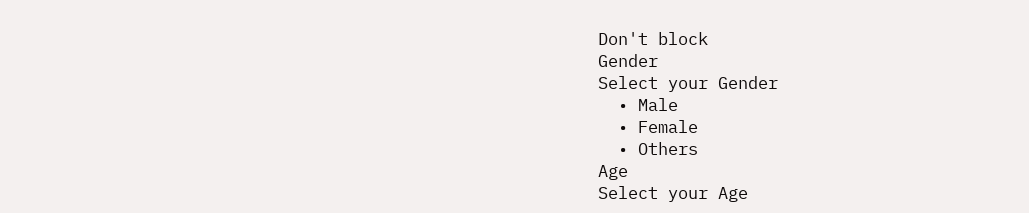Don't block
Gender
Select your Gender
  • Male
  • Female
  • Others
Age
Select your Age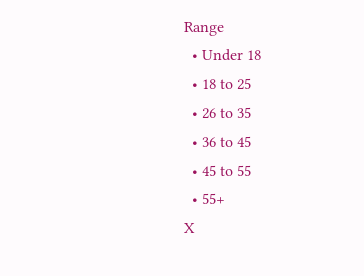Range
  • Under 18
  • 18 to 25
  • 26 to 35
  • 36 to 45
  • 45 to 55
  • 55+
X